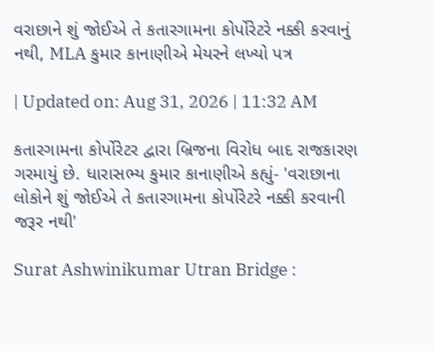વરાછાને શું જોઈએ તે કતારગામના કોર્પોરેટરે નક્કી કરવાનું નથી, MLA કુમાર કાનાણીએ મેયરને લખ્યો પત્ર

| Updated on: Aug 31, 2026 | 11:32 AM

કતારગામના કોર્પોરેટર દ્વારા બ્રિજના વિરોધ બાદ રાજકારણ ગરમાયું છે. ધારાસભ્ય કુમાર કાનાણીએ કહ્યું- 'વરાછાના લોકોને શું જોઈએ તે કતારગામના કોર્પોરેટરે નક્કી કરવાની જરૂર નથી'

Surat Ashwinikumar Utran Bridge :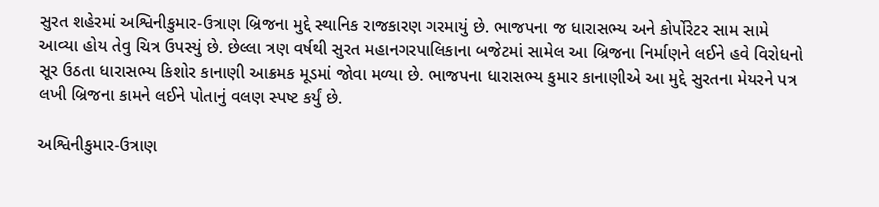સુરત શહેરમાં અશ્વિનીકુમાર-ઉત્રાણ બ્રિજના મુદ્દે સ્થાનિક રાજકારણ ગરમાયું છે. ભાજપના જ ધારાસભ્ય અને કોર્પોરેટર સામ સામે આવ્યા હોય તેવુ ચિત્ર ઉપસ્યું છે. છેલ્લા ત્રણ વર્ષથી સુરત મહાનગરપાલિકાના બજેટમાં સામેલ આ બ્રિજના નિર્માણને લઈને હવે વિરોધનો સૂર ઉઠતા ધારાસભ્ય કિશોર કાનાણી આક્રમક મૂડમાં જોવા મળ્યા છે. ભાજપના ધારાસભ્ય કુમાર કાનાણીએ આ મુદ્દે સુરતના મેયરને પત્ર લખી બ્રિજના કામને લઈને પોતાનું વલણ સ્પષ્ટ કર્યું છે.

અશ્વિનીકુમાર-ઉત્રાણ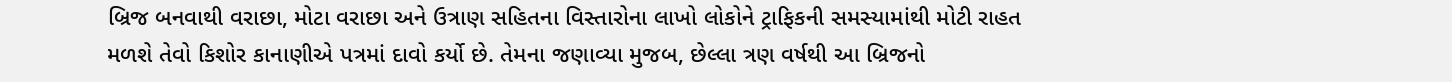બ્રિજ બનવાથી વરાછા, મોટા વરાછા અને ઉત્રાણ સહિતના વિસ્તારોના લાખો લોકોને ટ્રાફિકની સમસ્યામાંથી મોટી રાહત મળશે તેવો કિશોર કાનાણીએ પત્રમાં દાવો કર્યો છે. તેમના જણાવ્યા મુજબ, છેલ્લા ત્રણ વર્ષથી આ બ્રિજનો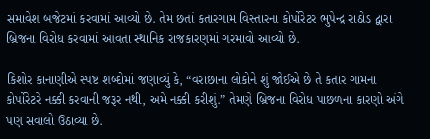સમાવેશ બજેટમાં કરવામાં આવ્યો છે. તેમ છતાં કતારગામ વિસ્તારના કોર્પોરેટર ભુપેન્દ્ર રાઠોડ દ્વારા બ્રિજના વિરોધ કરવામાં આવતા સ્થાનિક રાજકારણમાં ગરમાવો આવ્યો છે.

કિશોર કાનાણીએ સ્પષ્ટ શબ્દોમાં જણાવ્યું કે, “વરાછાના લોકોને શું જોઈએ છે તે કતાર ગામના કોર્પોરેટરે નક્કી કરવાની જરૂર નથી, અમે નક્કી કરીશું.” તેમણે બ્રિજના વિરોધ પાછળના કારણો અંગે પણ સવાલો ઉઠાવ્યા છે.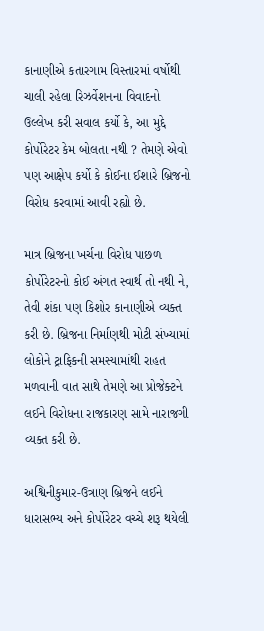કાનાણીએ કતારગામ વિસ્તારમાં વર્ષોથી ચાલી રહેલા રિઝર્વેશનના વિવાદનો ઉલ્લેખ કરી સવાલ કર્યો કે, આ મુદ્દે કોર્પોરેટર કેમ બોલતા નથી ? તેમણે એવો પણ આક્ષેપ કર્યો કે કોઈના ઈશારે બ્રિજનો વિરોધ કરવામાં આવી રહ્યો છે.

માત્ર બ્રિજના ખર્ચના વિરોધ પાછળ કોર્પોરેટરનો કોઈ અંગત સ્વાર્થ તો નથી ને, તેવી શંકા પણ કિશોર કાનાણીએ વ્યક્ત કરી છે. બ્રિજના નિર્માણથી મોટી સંખ્યામાં લોકોને ટ્રાફિકની સમસ્યામાંથી રાહત મળવાની વાત સાથે તેમણે આ પ્રોજેક્ટને લઈને વિરોધના રાજકારણ સામે નારાજગી વ્યક્ત કરી છે.

અશ્વિનીકુમાર-ઉત્રાણ બ્રિજને લઈને ધારાસભ્ય અને કોર્પોરેટર વચ્ચે શરૂ થયેલી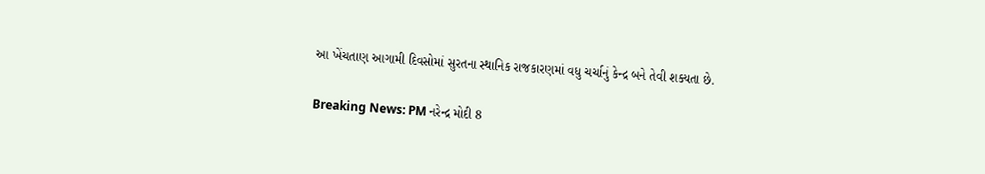આ ખેંચતાણ આગામી દિવસોમાં સુરતના સ્થાનિક રાજકારણમાં વધુ ચર્ચાનું કેન્દ્ર બને તેવી શક્યતા છે.

Breaking News: PM નરેન્દ્ર મોદી 8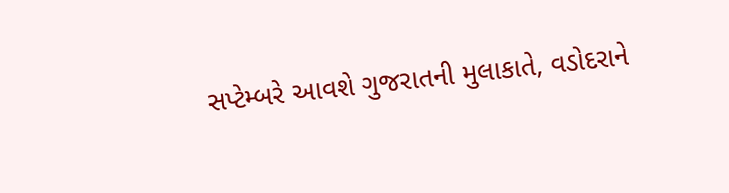સપ્ટેમ્બરે આવશે ગુજરાતની મુલાકાતે, વડોદરાને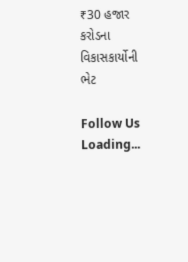₹30 હજાર કરોડના વિકાસકાર્યોની ભેટ

Follow Us
Loading...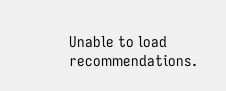Unable to load recommendations.